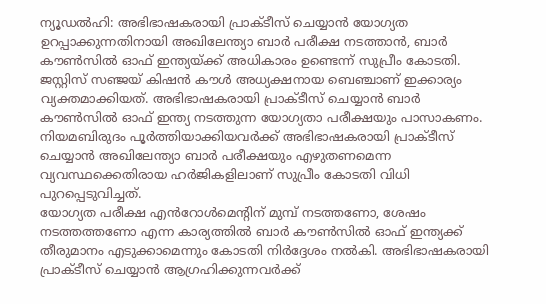ന്യൂഡൽഹി: അഭിഭാഷകരായി പ്രാക്ടീസ് ചെയ്യാൻ യോഗ്യത ഉറപ്പാക്കുന്നതിനായി അഖിലേന്ത്യാ ബാർ പരീക്ഷ നടത്താൻ, ബാർ കൗൺസിൽ ഓഫ് ഇന്ത്യയ്ക്ക് അധികാരം ഉണ്ടെന്ന് സുപ്രീം കോടതി. ജസ്റ്റിസ് സഞ്ജയ് കിഷൻ കൗൾ അധ്യക്ഷനായ ബെഞ്ചാണ് ഇക്കാര്യം വ്യക്തമാക്കിയത്. അഭിഭാഷകരായി പ്രാക്ടീസ് ചെയ്യാൻ ബാർ കൗൺസിൽ ഓഫ് ഇന്ത്യ നടത്തുന്ന യോഗ്യതാ പരീക്ഷയും പാസാകണം. നിയമബിരുദം പൂർത്തിയാക്കിയവർക്ക് അഭിഭാഷകരായി പ്രാക്ടീസ് ചെയ്യാൻ അഖിലേന്ത്യാ ബാർ പരീക്ഷയും എഴുതണമെന്ന വ്യവസ്ഥക്കെതിരായ ഹർജികളിലാണ് സുപ്രീം കോടതി വിധി പുറപ്പെടുവിച്ചത്.
യോഗ്യത പരീക്ഷ എൻറോൾമെന്റിന് മുമ്പ് നടത്തണോ, ശേഷം നടത്തത്തണോ എന്ന കാര്യത്തിൽ ബാർ കൗൺസിൽ ഓഫ് ഇന്ത്യക്ക് തീരുമാനം എടുക്കാമെന്നും കോടതി നിർദ്ദേശം നൽകി. അഭിഭാഷകരായി പ്രാക്ടീസ് ചെയ്യാൻ ആഗ്രഹിക്കുന്നവർക്ക്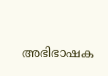അഭിഭാഷക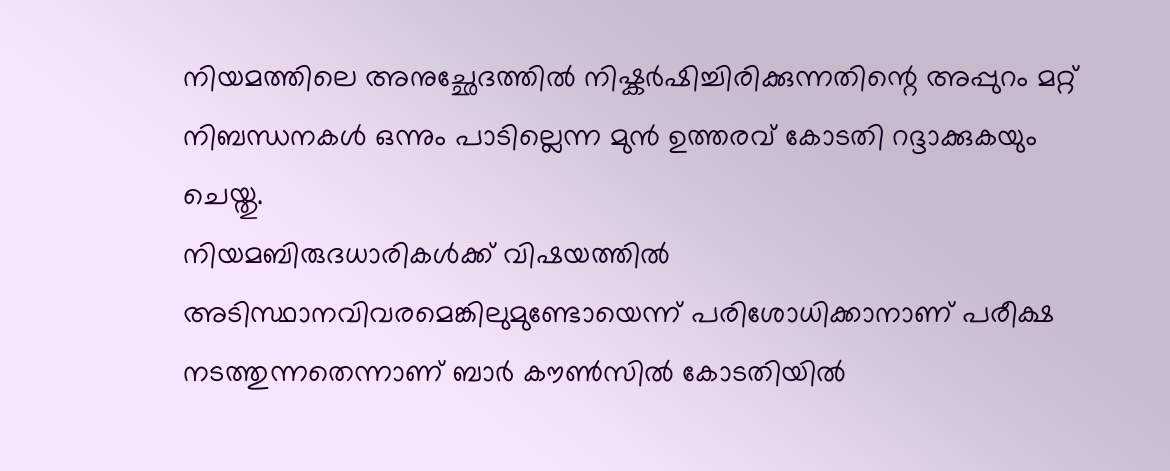നിയമത്തിലെ അനുച്ഛേദത്തിൽ നിഷ്കർഷിച്ചിരിക്കുന്നതിന്റെ അപ്പുറം മറ്റ് നിബന്ധനകൾ ഒന്നും പാടില്ലെന്ന മുൻ ഉത്തരവ് കോടതി റദ്ദാക്കുകയും ചെയ്തു.
നിയമബിരുദധാരികൾക്ക് വിഷയത്തിൽ അടിസ്ഥാനവിവരമെങ്കിലുമുണ്ടോയെന്ന് പരിശോധിക്കാനാണ് പരീക്ഷ നടത്തുന്നതെന്നാണ് ബാർ കൗൺസിൽ കോടതിയിൽ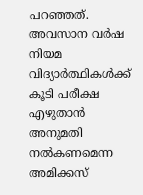പറഞ്ഞത്. അവസാന വർഷ നിയമ വിദ്യാർത്ഥികൾക്ക് കൂടി പരീക്ഷ എഴുതാൻ അനുമതി നൽകണമെന്ന അമിക്കസ്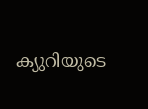ക്യുറിയുടെ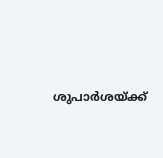ശുപാർശയ്ക്ക്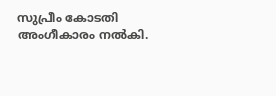സുപ്രീം കോടതി അംഗീകാരം നൽകി.